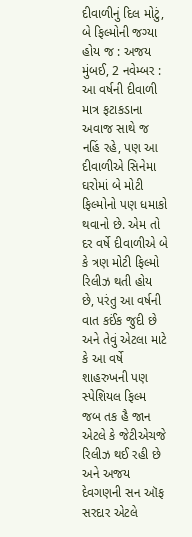દીવાળીનું દિલ મોટું, બે ફિલ્મોની જગ્યા હોય જ : અજય
મુંબઈ, 2 નવેમ્બર : આ વર્ષની દીવાળી માત્ર ફટાકડાના અવાજ સાથે જ નહિં રહે, પણ આ દીવાળીએ સિનેમા ઘરોમાં બે મોટી ફિલ્મોનો પણ ધમાકો થવાનો છે. એમ તો દર વર્ષે દીવાળીએ બે કે ત્રણ મોટી ફિલ્મો રિલીઝ થતી હોય છે, પરંતુ આ વર્ષની વાત કઈંક જુદી છે અને તેવું એટલા માટે કે આ વર્ષે શાહરુખની પણ સ્પેશિયલ ફિલ્મ જબ તક હૈ જાન એટલે કે જેટીએચજે રિલીઝ થઈ રહી છે અને અજય દેવગણની સન ઑફ સરદાર એટલે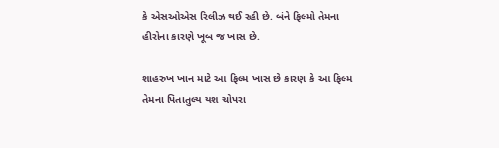કે એસઓએસ રિલીઝ થઈ રહી છે. બંને ફિલ્મો તેમના હીરોના કારણે ખૂબ જ ખાસ છે.

શાહરુખ ખાન માટે આ ફિલ્મ ખાસ છે કારણ કે આ ફિલ્મ તેમના પિતાતુલ્ય યશ ચોપરા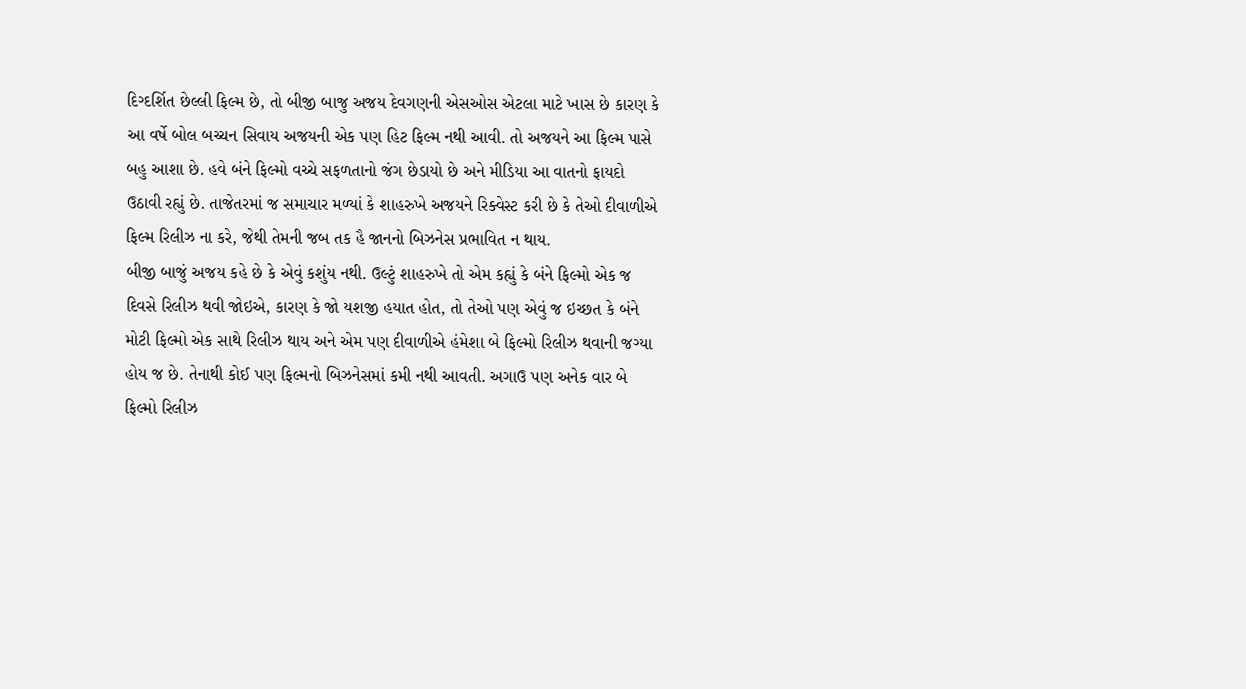દિગ્દર્શિત છેલ્લી ફિલ્મ છે, તો બીજી બાજુ અજય દેવગણની એસઓસ એટલા માટે ખાસ છે કારણ કે આ વર્ષે બોલ બચ્ચન સિવાય અજયની એક પણ હિટ ફિલ્મ નથી આવી. તો અજયને આ ફિલ્મ પાસે બહુ આશા છે. હવે બંને ફિલ્મો વચ્ચે સફળતાનો જંગ છેડાયો છે અને મીડિયા આ વાતનો ફાયદો ઉઠાવી રહ્યું છે. તાજેતરમાં જ સમાચાર મળ્યાં કે શાહરુખે અજયને રિક્વેસ્ટ કરી છે કે તેઓ દીવાળીએ ફિલ્મ રિલીઝ ના કરે, જેથી તેમની જબ તક હૈ જાનનો બિઝનેસ પ્રભાવિત ન થાય.
બીજી બાજું અજય કહે છે કે એવું કશુંય નથી. ઉલ્ટું શાહરુખે તો એમ કહ્યું કે બંને ફિલ્મો એક જ દિવસે રિલીઝ થવી જોઇએ, કારણ કે જો યશજી હયાત હોત, તો તેઓ પણ એવું જ ઇચ્છત કે બંને મોટી ફિલ્મો એક સાથે રિલીઝ થાય અને એમ પણ દીવાળીએ હંમેશા બે ફિલ્મો રિલીઝ થવાની જગ્યા હોય જ છે. તેનાથી કોઈ પણ ફિલ્મનો બિઝનેસમાં કમી નથી આવતી. અગાઉ પણ અનેક વાર બે ફિલ્મો રિલીઝ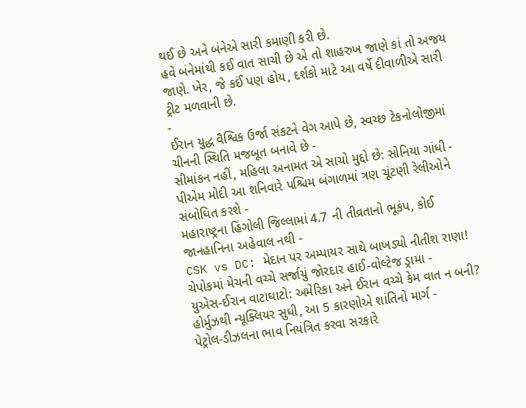થઈ છે અને બંનેએ સારી કમાણી કરી છે.
હવે બંનેમાંથી કઈ વાત સાચી છે એ તો શાહરુખ જાણે કાં તો અજય જાણે. ખેર, જે કઈં પણ હોય, દર્શકો માટે આ વર્ષે દીવાળીએ સારી ટ્રીટ મળવાની છે.
-
ઈરાન યુદ્ધ વૈશ્વિક ઉર્જા સંકટને વેગ આપે છે, સ્વચ્છ ટેકનોલોજીમાં ચીનની સ્થિતિ મજબૂત બનાવે છે -
સીમાંકન નહીં, મહિલા અનામત એ સાચો મુદ્દો છે: સોનિયા ગાંધી -
પીએમ મોદી આ શનિવારે પશ્ચિમ બંગાળમાં ત્રણ ચૂંટણી રેલીઓને સંબોધિત કરશે -
મહારાષ્ટ્રના હિંગોલી જિલ્લામાં 4.7 ની તીવ્રતાનો ભૂકંપ, કોઈ જાનહાનિના અહેવાલ નથી -
CSK vs DC: મેદાન પર અમ્પાયર સાથે બાખડ્યો નીતીશ રાણા! ચેપોકમાં મેચની વચ્ચે સર્જાયું જોરદાર હાઈ-વોલ્ટેજ ડ્રામા -
યુએસ-ઈરાન વાટાઘાટો: અમેરિકા અને ઈરાન વચ્ચે કેમ વાત ન બની? હોર્મુઝથી ન્યૂક્લિયર સુધી, આ 5 કારણોએ શાંતિનો માર્ગ -
પેટ્રોલ-ડીઝલના ભાવ નિયંત્રિત કરવા સરકારે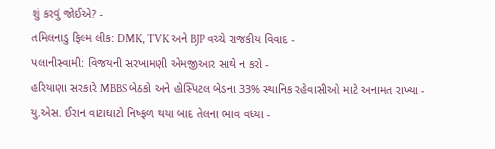શું કરવું જોઈએ? -
તમિલનાડુ ફિલ્મ લીક: DMK, TVK અને BJP વચ્ચે રાજકીય વિવાદ -
પલાનીસ્વામી: વિજયની સરખામણી એમજીઆર સાથે ન કરો -
હરિયાણા સરકારે MBBS બેઠકો અને હોસ્પિટલ બેડના 33% સ્થાનિક રહેવાસીઓ માટે અનામત રાખ્યા -
યુ.એસ. ઈરાન વાટાઘાટો નિષ્ફળ થયા બાદ તેલના ભાવ વધ્યા -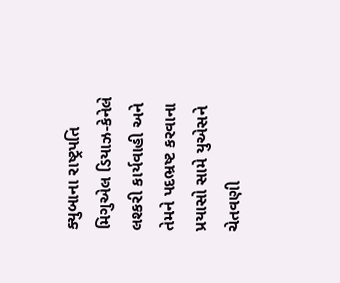ક્યુબાના રાષ્ટ્રપતિ મિગુએલ ડિયાઝ-કેનેલે લશ્કરી કાર્યવાહી અને તેમને પદભ્રષ્ટ કરવાના પ્રયાસો સામે યુએસને ચેતવણી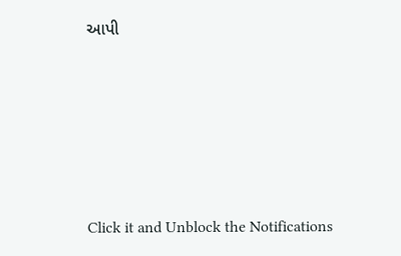આપી










Click it and Unblock the Notifications